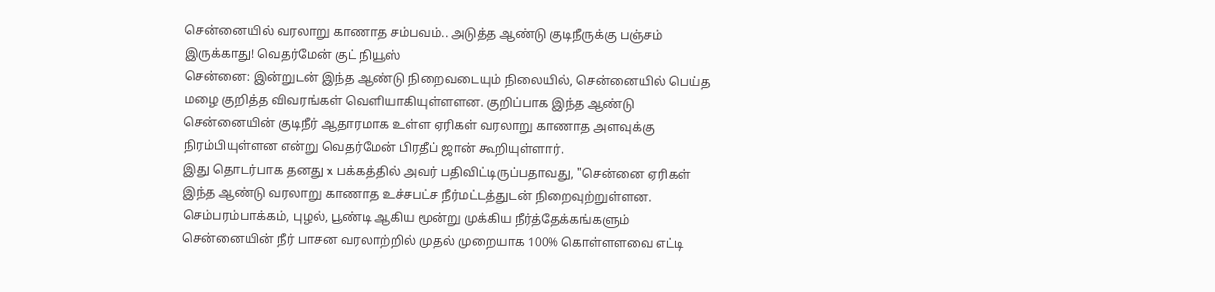சென்னையில் வரலாறு காணாத சம்பவம்.. அடுத்த ஆண்டு குடிநீருக்கு பஞ்சம் இருக்காது! வெதர்மேன் குட் நியூஸ்
சென்னை: இன்றுடன் இந்த ஆண்டு நிறைவடையும் நிலையில், சென்னையில் பெய்த மழை குறித்த விவரங்கள் வெளியாகியுள்ளளன. குறிப்பாக இந்த ஆண்டு சென்னையின் குடிநீர் ஆதாரமாக உள்ள ஏரிகள் வரலாறு காணாத அளவுக்கு நிரம்பியுள்ளன என்று வெதர்மேன் பிரதீப் ஜான் கூறியுள்ளார்.
இது தொடர்பாக தனது x பக்கத்தில் அவர் பதிவிட்டிருப்பதாவது, "சென்னை ஏரிகள் இந்த ஆண்டு வரலாறு காணாத உச்சபட்ச நீர்மட்டத்துடன் நிறைவுற்றுள்ளன. செம்பரம்பாக்கம், புழல், பூண்டி ஆகிய மூன்று முக்கிய நீர்த்தேக்கங்களும் சென்னையின் நீர் பாசன வரலாற்றில் முதல் முறையாக 100% கொள்ளளவை எட்டி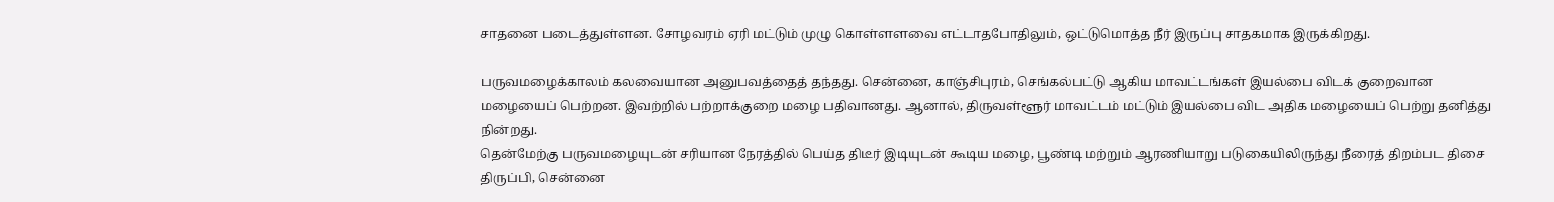சாதனை படைத்துள்ளன. சோழவரம் ஏரி மட்டும் முழு கொள்ளளவை எட்டாதபோதிலும், ஒட்டுமொத்த நீர் இருப்பு சாதகமாக இருக்கிறது.

பருவமழைக்காலம் கலவையான அனுபவத்தைத் தந்தது. சென்னை, காஞ்சிபுரம், செங்கல்பட்டு ஆகிய மாவட்டங்கள் இயல்பை விடக் குறைவான மழையைப் பெற்றன. இவற்றில் பற்றாக்குறை மழை பதிவானது. ஆனால், திருவள்ளூர் மாவட்டம் மட்டும் இயல்பை விட அதிக மழையைப் பெற்று தனித்து நின்றது.
தென்மேற்கு பருவமழையுடன் சரியான நேரத்தில் பெய்த திடீர் இடியுடன் கூடிய மழை, பூண்டி மற்றும் ஆரணியாறு படுகையிலிருந்து நீரைத் திறம்பட திசை திருப்பி, சென்னை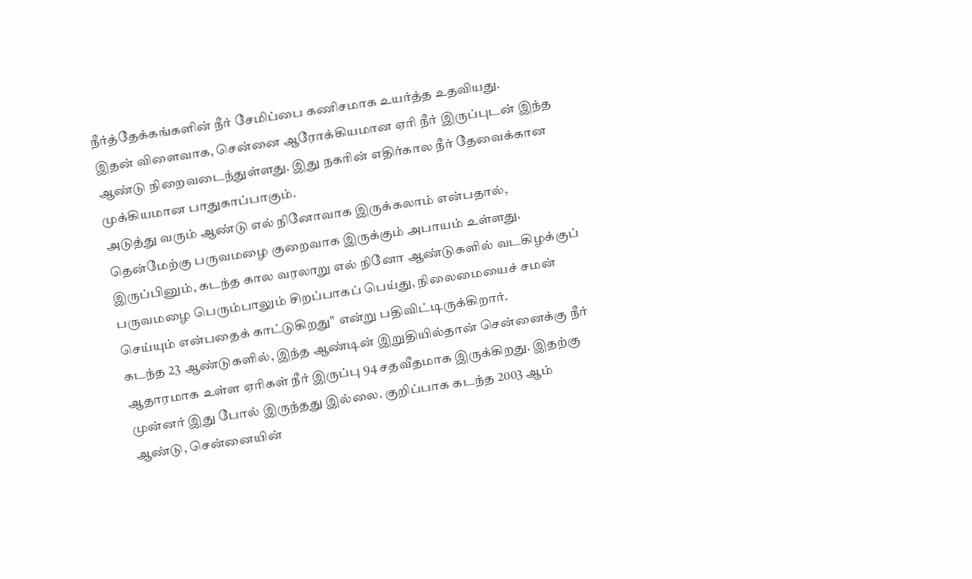நீர்த்தேக்கங்களின் நீர் சேமிப்பை கணிசமாக உயர்த்த உதவியது.
இதன் விளைவாக, சென்னை ஆரோக்கியமான ஏரி நீர் இருப்புடன் இந்த ஆண்டு நிறைவடைந்துள்ளது. இது நகரின் எதிர்கால நீர் தேவைக்கான முக்கியமான பாதுகாப்பாகும்.
அடுத்து வரும் ஆண்டு எல் நினோவாக இருக்கலாம் என்பதால், தென்மேற்கு பருவமழை குறைவாக இருக்கும் அபாயம் உள்ளது. இருப்பினும், கடந்த கால வரலாறு எல் நினோ ஆண்டுகளில் வடகிழக்குப் பருவமழை பெரும்பாலும் சிறப்பாகப் பெய்து, நிலைமையைச் சமன் செய்யும் என்பதைக் காட்டுகிறது" என்று பதிவிட்டிருக்கிறார்.
கடந்த 23 ஆண்டுகளில், இந்த ஆண்டின் இறுதியில்தான் சென்னைக்கு நீர் ஆதாரமாக உள்ள ஏரிகள் நீர் இருப்பு 94 சதவீதமாக இருக்கிறது. இதற்கு முன்னர் இது போல் இருந்தது இல்லை. குறிப்பாக கடந்த 2003 ஆம் ஆண்டு, சென்னையின்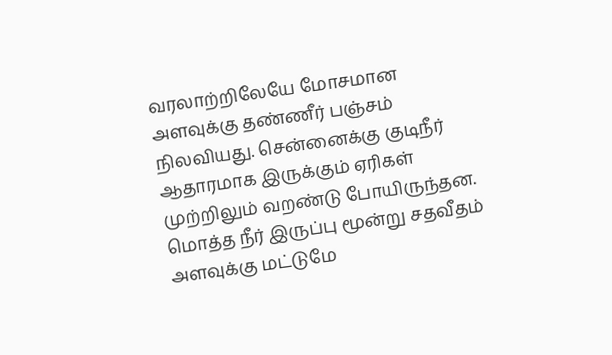வரலாற்றிலேயே மோசமான அளவுக்கு தண்ணீர் பஞ்சம் நிலவியது. சென்னைக்கு குடிநீர் ஆதாரமாக இருக்கும் ஏரிகள் முற்றிலும் வறண்டு போயிருந்தன. மொத்த நீர் இருப்பு மூன்று சதவீதம் அளவுக்கு மட்டுமே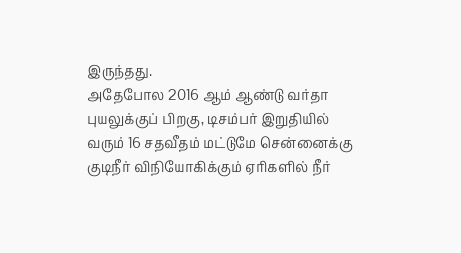இருந்தது.
அதேபோல 2016 ஆம் ஆண்டு வர்தா புயலுக்குப் பிறகு, டிசம்பர் இறுதியில் வரும் 16 சதவீதம் மட்டுமே சென்னைக்கு குடிநீர் விநியோகிக்கும் ஏரிகளில் நீர்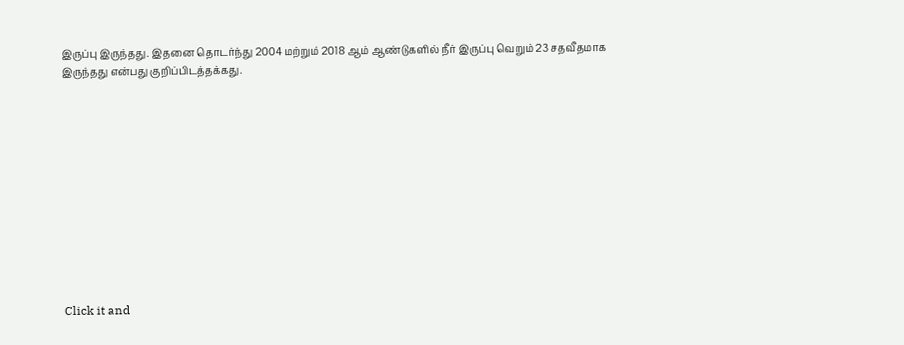இருப்பு இருந்தது. இதனை தொடர்ந்து 2004 மற்றும் 2018 ஆம் ஆண்டுகளில் நீர் இருப்பு வெறும் 23 சதவீதமாக இருந்தது என்பது குறிப்பிடத்தக்கது.












Click it and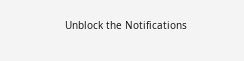Unblock the Notifications